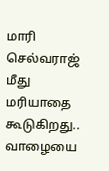மாரி செல்வராஜ் மீது மரியாதை கூடுகிறது.. வாழையை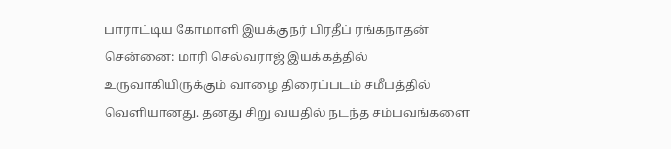பாராட்டிய கோமாளி இயக்குநர் பிரதீப் ரங்கநாதன்
சென்னை: மாரி செல்வராஜ் இயக்கத்தில் உருவாகியிருக்கும் வாழை திரைப்படம் சமீபத்தில் வெளியானது. தனது சிறு வயதில் நடந்த சம்பவங்களை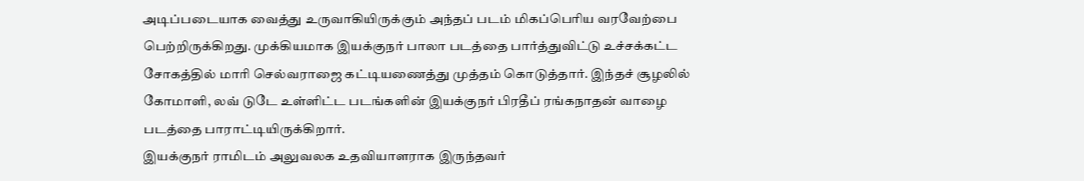அடிப்படையாக வைத்து உருவாகியிருக்கும் அந்தப் படம் மிகப்பெரிய வரவேற்பை பெற்றிருக்கிறது. முக்கியமாக இயக்குநர் பாலா படத்தை பார்த்துவிட்டு உச்சக்கட்ட சோகத்தில் மாரி செல்வராஜை கட்டியணைத்து முத்தம் கொடுத்தார். இந்தச் சூழலில் கோமாளி, லவ் டுடே உள்ளிட்ட படங்களின் இயக்குநர் பிரதீப் ரங்கநாதன் வாழை படத்தை பாராட்டியிருக்கிறார்.
இயக்குநர் ராமிடம் அலுவலக உதவியாளராக இருந்தவர்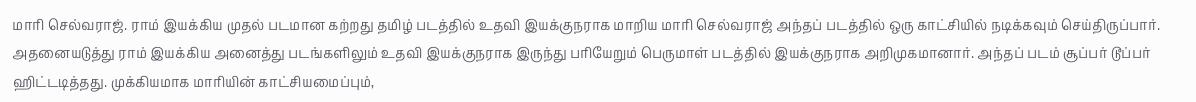மாரி செல்வராஜ். ராம் இயக்கிய முதல் படமான கற்றது தமிழ் படத்தில் உதவி இயக்குநராக மாறிய மாரி செல்வராஜ் அந்தப் படத்தில் ஒரு காட்சியில் நடிக்கவும் செய்திருப்பார். அதனையடுத்து ராம் இயக்கிய அனைத்து படங்களிலும் உதவி இயக்குநராக இருந்து பரியேறும் பெருமாள் படத்தில் இயக்குநராக அறிமுகமானார். அந்தப் படம் சூப்பர் டூப்பர் ஹிட்டடித்தது. முக்கியமாக மாரியின் காட்சியமைப்பும்,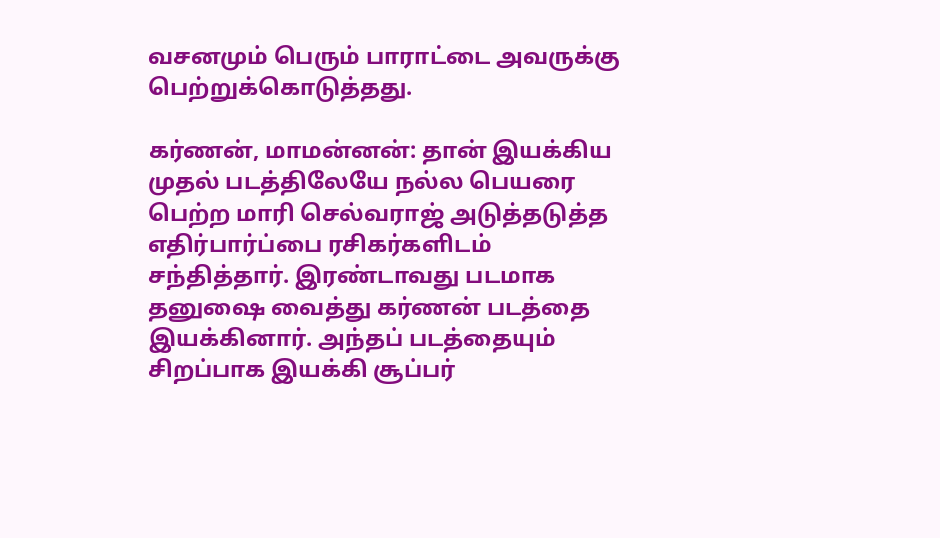வசனமும் பெரும் பாராட்டை அவருக்கு பெற்றுக்கொடுத்தது.

கர்ணன், மாமன்னன்: தான் இயக்கிய முதல் படத்திலேயே நல்ல பெயரை பெற்ற மாரி செல்வராஜ் அடுத்தடுத்த எதிர்பார்ப்பை ரசிகர்களிடம் சந்தித்தார். இரண்டாவது படமாக தனுஷை வைத்து கர்ணன் படத்தை இயக்கினார். அந்தப் படத்தையும் சிறப்பாக இயக்கி சூப்பர்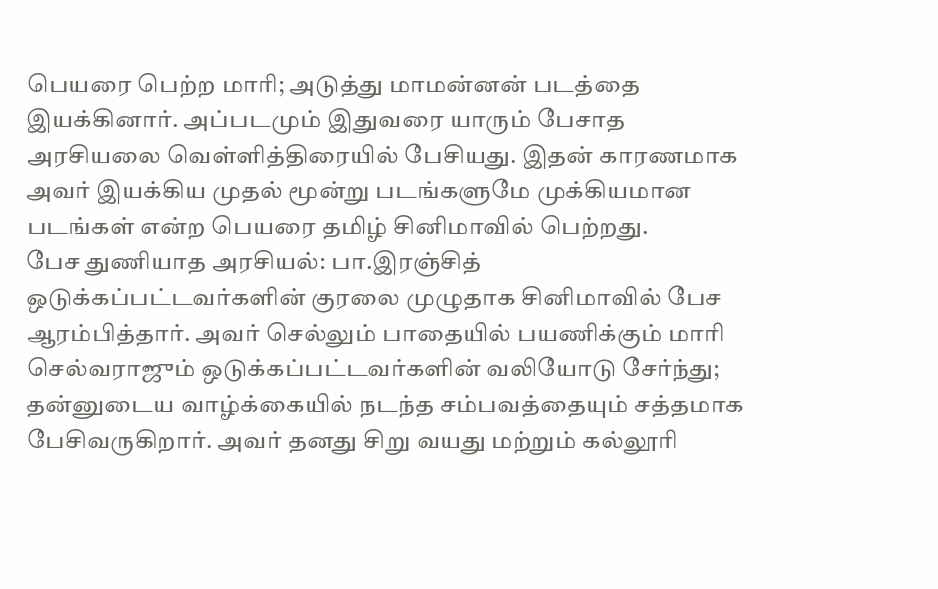பெயரை பெற்ற மாரி; அடுத்து மாமன்னன் படத்தை இயக்கினார். அப்படமும் இதுவரை யாரும் பேசாத அரசியலை வெள்ளித்திரையில் பேசியது. இதன் காரணமாக அவர் இயக்கிய முதல் மூன்று படங்களுமே முக்கியமான படங்கள் என்ற பெயரை தமிழ் சினிமாவில் பெற்றது.
பேச துணியாத அரசியல்: பா.இரஞ்சித் ஒடுக்கப்பட்டவர்களின் குரலை முழுதாக சினிமாவில் பேச ஆரம்பித்தார். அவர் செல்லும் பாதையில் பயணிக்கும் மாரி செல்வராஜும் ஒடுக்கப்பட்டவர்களின் வலியோடு சேர்ந்து; தன்னுடைய வாழ்க்கையில் நடந்த சம்பவத்தையும் சத்தமாக பேசிவருகிறார். அவர் தனது சிறு வயது மற்றும் கல்லூரி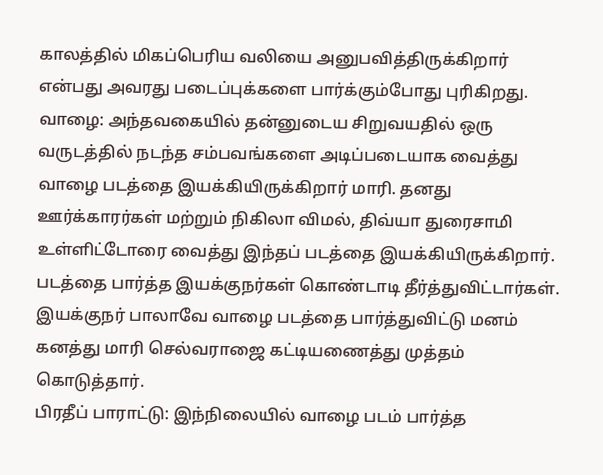காலத்தில் மிகப்பெரிய வலியை அனுபவித்திருக்கிறார் என்பது அவரது படைப்புக்களை பார்க்கும்போது புரிகிறது.
வாழை: அந்தவகையில் தன்னுடைய சிறுவயதில் ஒரு வருடத்தில் நடந்த சம்பவங்களை அடிப்படையாக வைத்து வாழை படத்தை இயக்கியிருக்கிறார் மாரி. தனது ஊர்க்காரர்கள் மற்றும் நிகிலா விமல், திவ்யா துரைசாமி உள்ளிட்டோரை வைத்து இந்தப் படத்தை இயக்கியிருக்கிறார். படத்தை பார்த்த இயக்குநர்கள் கொண்டாடி தீர்த்துவிட்டார்கள். இயக்குநர் பாலாவே வாழை படத்தை பார்த்துவிட்டு மனம் கனத்து மாரி செல்வராஜை கட்டியணைத்து முத்தம் கொடுத்தார்.
பிரதீப் பாராட்டு: இந்நிலையில் வாழை படம் பார்த்த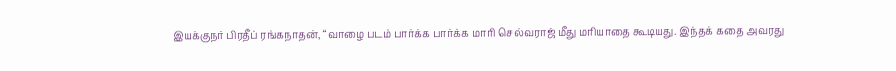இயக்குநர் பிரதீப் ரங்கநாதன், “வாழை படம் பார்க்க பார்க்க மாரி செல்வராஜ் மீது மரியாதை கூடியது. இந்தக் கதை அவரது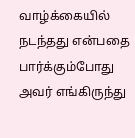வாழ்க்கையில் நடந்தது என்பதை பார்க்கும்போது அவர் எங்கிருந்து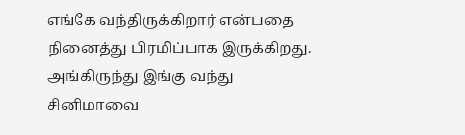எங்கே வந்திருக்கிறார் என்பதை நினைத்து பிரமிப்பாக இருக்கிறது. அங்கிருந்து இங்கு வந்து சினிமாவை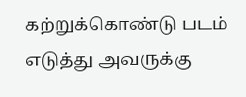கற்றுக்கொண்டு படம் எடுத்து அவருக்கு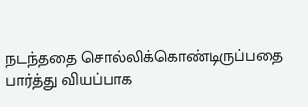நடந்ததை சொல்லிக்கொண்டிருப்பதை பார்த்து வியப்பாக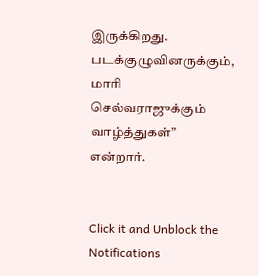இருக்கிறது. படக்குழுவினருக்கும், மாரி செல்வராஜுக்கும் வாழ்த்துகள்” என்றார்.


Click it and Unblock the Notifications